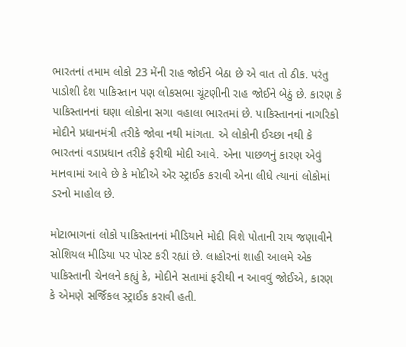ભારતનાં તમામ લોકો 23 મેંની રાહ જોઈને બેઠા છે એ વાત તો ઠીક. પરંતુ પાડોશી દેશ પાકિસ્તાન પણ લોકસભા ચૂંટણીની રાહ જોઈને બેઠું છે. કારણ કે પાકિસ્તાનનાં ઘણા લોકોના સગા વહાલા ભારતમાં છે. પાકિસ્તાનનાં નાગરિકો મોદીને પ્રધાનમંત્રી તરીકે જોવા નથી માંગતા. એ લોકોની ઈચ્છા નથી કે ભારતનાં વડાપ્રધાન તરીકે ફરીથી મોદી આવે. એના પાછળનું કારણ એવું માનવામાં આવે છે કે મોદીએ એર સ્ટ્રાઈક કરાવી એના લીધે ત્યાનાં લોકોમાં ડરનો માહોલ છે.

મોટાભાગનાં લોકો પાકિસ્તાનનાં મીડિયાને મોદી વિશે પોતાની રાય જણાવીને સોશિયલ મીડિયા પર પોસ્ટ કરી રહ્યાં છે. લાહોરનાં શાહી આલમે એક પાકિસ્તાની ચેનલને કહ્યું કે, મોદીને સતામાં ફરીથી ન આવવું જોઈએ, કારણ કે એમણે સર્જિકલ સ્ટ્રાઈક કરાવી હતી.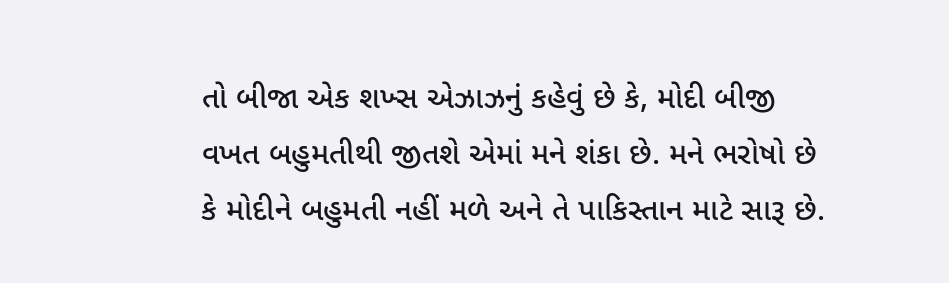તો બીજા એક શખ્સ એઝાઝનું કહેવું છે કે, મોદી બીજી વખત બહુમતીથી જીતશે એમાં મને શંકા છે. મને ભરોષો છે કે મોદીને બહુમતી નહીં મળે અને તે પાકિસ્તાન માટે સારૂ છે.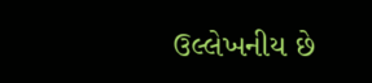ઉલ્લેખનીય છે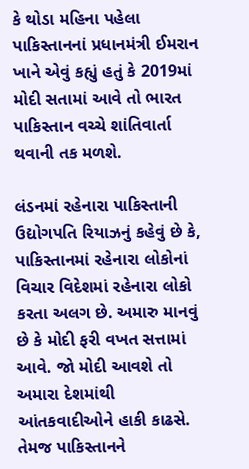કે થોડા મહિના પહેલા પાકિસ્તાનનાં પ્રધાનમંત્રી ઈમરાન ખાને એવું કહ્યું હતું કે 2019માં મોદી સતામાં આવે તો ભારત પાકિસ્તાન વચ્ચે શાંતિવાર્તા થવાની તક મળશે.

લંડનમાં રહેનારા પાકિસ્તાની ઉદ્યોગપતિ રિયાઝનું કહેવું છે કે, પાકિસ્તાનમાં રહેનારા લોકોનાં વિચાર વિદેશમાં રહેનારા લોકો કરતા અલગ છે. અમારુ માનવું છે કે મોદી ફરી વખત સત્તામાં આવે. જો મોદી આવશે તો અમારા દેશમાંથી આંતકવાદીઓને હાકી કાઢસે. તેમજ પાકિસ્તાનને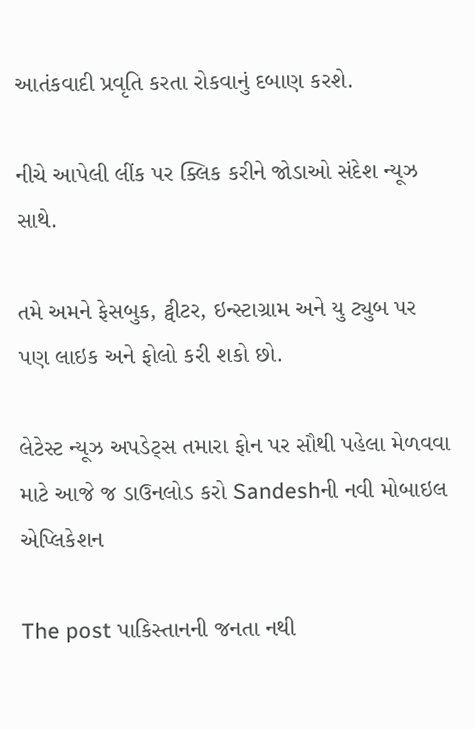આતંકવાદી પ્રવૃતિ કરતા રોકવાનું દબાણ કરશે.

નીચે આપેલી લીંક પર ક્લિક કરીને જોડાઓ સંદેશ ન્યૂઝ સાથે.

તમે અમને ફેસબુક, ટ્વીટર, ઇન્સ્ટાગ્રામ અને યુ ટ્યુબ પર પણ લાઇક અને ફોલો કરી શકો છો.

લેટેસ્ટ ન્યૂઝ અપડેટ્સ તમારા ફોન પર સૌથી પહેલા મેળવવા માટે આજે જ ડાઉનલોડ કરો Sandeshની નવી મોબાઇલ એપ્લિકેશન

The post પાકિસ્તાનની જનતા નથી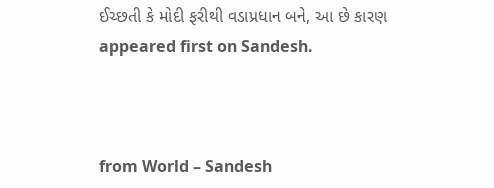ઈચ્છતી કે મોદી ફરીથી વડાપ્રધાન બને, આ છે કારણ appeared first on Sandesh.



from World – Sandesh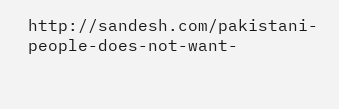http://sandesh.com/pakistani-people-does-not-want-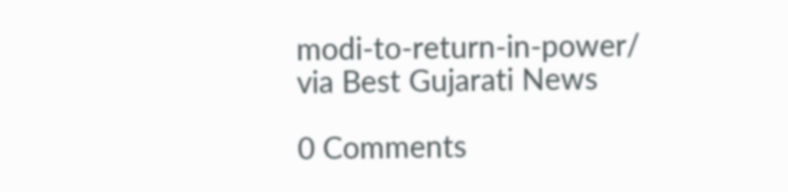modi-to-return-in-power/
via Best Gujarati News

0 Comments